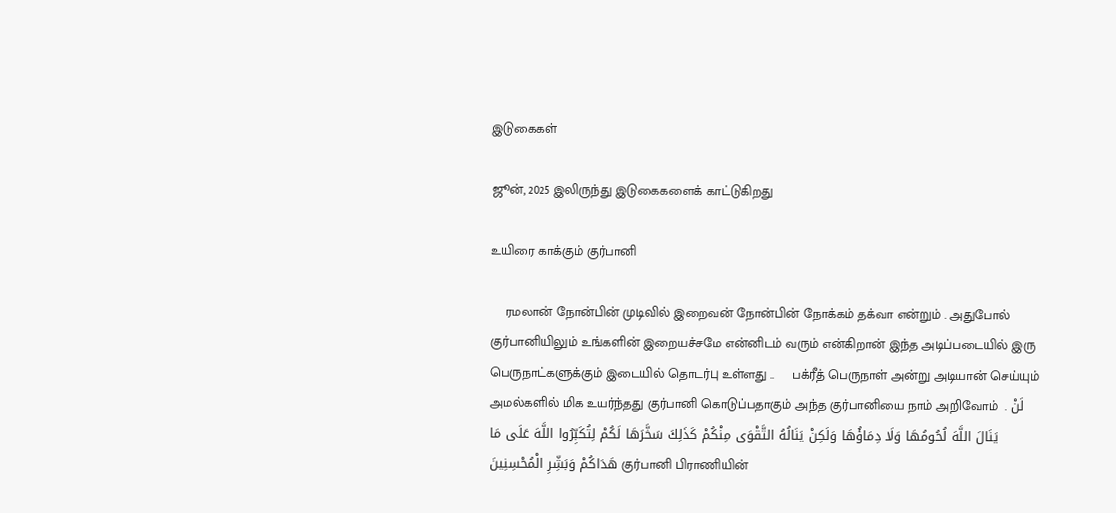இடுகைகள்

ஜூன், 2025 இலிருந்து இடுகைகளைக் காட்டுகிறது

உயிரை காக்கும் குர்பானி

    ரமலான் நோன்பின் முடிவில் இறைவன் நோன்பின் நோக்கம் தக்வா என்றும் . அதுபோல் குர்பானியிலும் உங்களின் இறையச்சமே என்னிடம் வரும் என்கிறான் இந்த அடிப்படையில் இரு பெருநாட்களுக்கும் இடையில் தொடர்பு உள்ளது ..     பக்ரீத் பெருநாள் அன்று அடியான் செய்யும் அமல்களில் மிக உயர்ந்தது குர்பானி கொடுப்பதாகும் அந்த குர்பானியை நாம் அறிவோம்  . لَنْ يَنَالَ اللَّهَ لُحُومُهَا وَلَا دِمَاؤُهَا وَلَكِنْ يَنَالُهُ التَّقْوَى مِنْكُمْ كَذَلِكَ سَخَّرَهَا لَكُمْ لِتُكَبِّرُوا اللَّهَ عَلَى مَا هَدَاكُمْ وَبَشِّرِ الْمُحْسِنِينَ குர்பானி பிராணியின்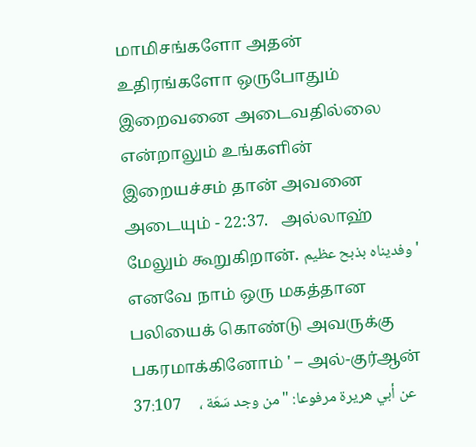மாமிசங்களோ அதன் உதிரங்களோ ஒருபோதும் இறைவனை அடைவதில்லை என்றாலும் உங்களின் இறையச்சம் தான் அவனை அடையும் - 22:37.   அல்லாஹ் மேலும் கூறுகிறான். وفديناه بذبح عظيم ' எனவே நாம் ஒரு மகத்தான பலியைக் கொண்டு அவருக்கு பகரமாக்கினோம் ' – அல்-குர்ஆன் 37:107     ، عن أبي هريرة مرفوعا: "من وجد سَعَة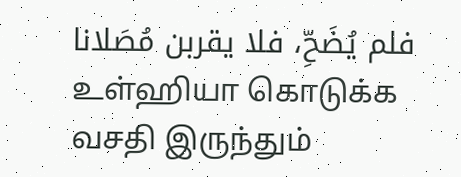فلم يُضَحِّ، فلا يقربن مُصَلانا உள்ஹியா கொடுக்க வசதி இருந்தும்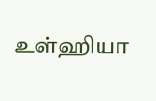உள்ஹியா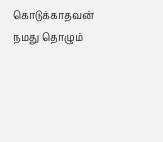கொடுக்காதவன் நமது தொழும்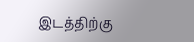இடத்திற்கு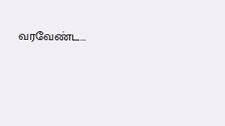வரவேண்ட...